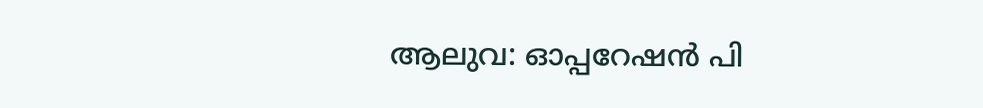ആലുവ: ഓപ്പറേഷൻ പി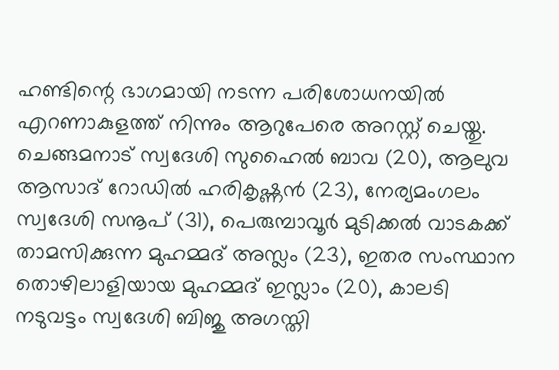ഹണ്ടിന്റെ ഭാഗമായി നടന്ന പരിശോധനയിൽ എറണാകുളത്ത് നിന്നും ആറുപേരെ അറസ്റ്റ് ചെയ്തു. ചെങ്ങമനാട് സ്വദേശി സുഹൈൽ ബാവ (20), ആലുവ ആസാദ് റോഡിൽ ഹരികൃഷ്ണൻ (23), നേര്യമംഗലം സ്വദേശി സനൂപ് (31), പെരുമ്പാവൂർ മുടിക്കൽ വാടകക്ക് താമസിക്കുന്ന മുഹമ്മദ് അസ്ലം (23), ഇതര സംസ്ഥാന തൊഴിലാളിയായ മുഹമ്മദ് ഇസ്ലാം (20), കാലടി നടുവട്ടം സ്വദേശി ബിജു അഗസ്തി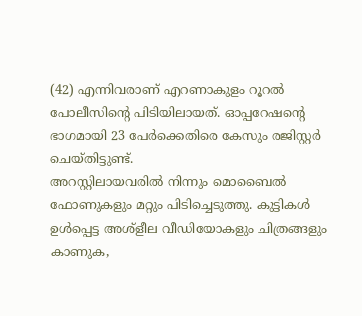(42) എന്നിവരാണ് എറണാകുളം റൂറൽ പോലീസിന്റെ പിടിയിലായത്. ഓപ്പറേഷന്റെ ഭാഗമായി 23 പേർക്കെതിരെ കേസും രജിസ്റ്റർ ചെയ്തിട്ടുണ്ട്.
അറസ്റ്റിലായവരിൽ നിന്നും മൊബൈൽ ഫോണുകളും മറ്റും പിടിച്ചെടുത്തു. കുട്ടികൾ ഉൾപ്പെട്ട അശ്ളീല വീഡിയോകളും ചിത്രങ്ങളും കാണുക,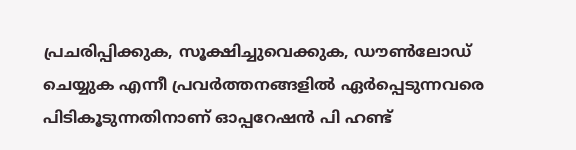പ്രചരിപ്പിക്കുക, സൂക്ഷിച്ചുവെക്കുക, ഡൗൺലോഡ് ചെയ്യുക എന്നീ പ്രവർത്തനങ്ങളിൽ ഏർപ്പെടുന്നവരെ പിടികൂടുന്നതിനാണ് ഓപ്പറേഷൻ പി ഹണ്ട്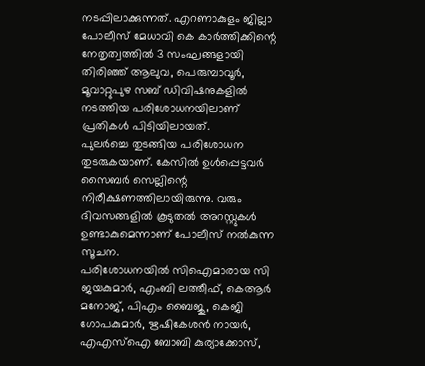നടപ്പിലാക്കുന്നത്. എറണാകുളം ജില്ലാ പോലീസ് മേധാവി കെ കാർത്തിക്കിന്റെ നേതൃത്വത്തിൽ 3 സംഘങ്ങളായി തിരിഞ്ഞ് ആലുവ, പെരുമ്പാവൂർ, മൂവാറ്റുപുഴ സബ് ഡിവിഷനുകളിൽ നടത്തിയ പരിശോധനയിലാണ് പ്രതികൾ പിടിയിലായത്.
പുലർച്ചെ തുടങ്ങിയ പരിശോധന തുടരുകയാണ്. കേസിൽ ഉൾപ്പെട്ടവർ സൈബർ സെല്ലിന്റെ നിരീക്ഷണത്തിലായിരുന്നു. വരും ദിവസങ്ങളിൽ കൂടുതൽ അറസ്റ്റുകൾ ഉണ്ടാകുമെന്നാണ് പോലീസ് നൽകുന്ന സൂചന.
പരിശോധനയിൽ സിഐമാരായ സി ജയകുമാർ, എംബി ലത്തീഫ്, കെആർ മനോജ്, പിഎം ബൈജു, കെജി ഗോപകുമാർ, ഋഷികേശൻ നായർ, എഎസ്ഐ ബോബി കുര്യാക്കോസ്,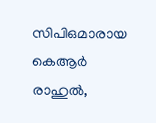സിപിഒമാരായ കെആർ രാഹുൽ,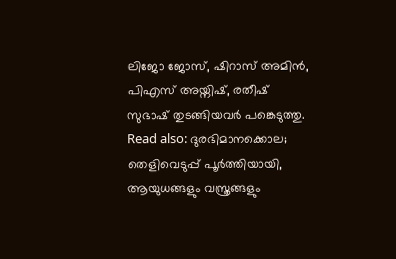ലിജോ ജോസ്, ഷിറാസ് അമിൻ, പിഎസ് അയ്നിഷ്, രതീഷ് സുഭാഷ് തുടങ്ങിയവർ പങ്കെടുത്തു.
Read also: ദുരഭിമാനക്കൊല; തെളിവെടുപ്പ് പൂർത്തിയായി, ആയുധങ്ങളും വസ്ത്രങ്ങളും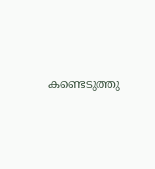കണ്ടെടുത്തു